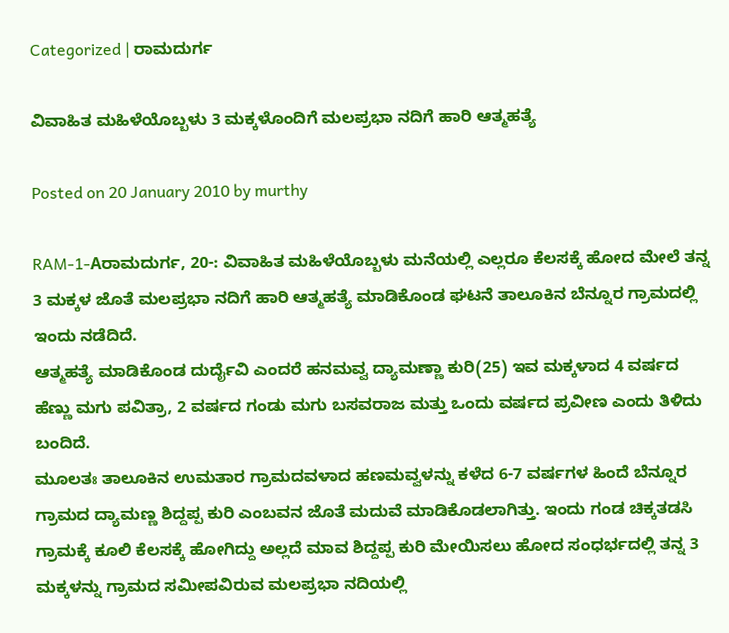Categorized | ರಾಮದುರ್ಗ

ವಿವಾಹಿತ ಮಹಿಳೆಯೊಬ್ಬಳು 3 ಮಕ್ಕಳೊಂದಿಗೆ ಮಲಪ್ರಭಾ ನದಿಗೆ ಹಾರಿ ಆತ್ಮಹತ್ಯೆ

Posted on 20 January 2010 by murthy

RAM-1-Aರಾಮದುರ್ಗ, 20-: ವಿವಾಹಿತ ಮಹಿಳೆಯೊಬ್ಬಳು ಮನೆಯಲ್ಲಿ ಎಲ್ಲರೂ ಕೆಲಸಕ್ಕೆ ಹೋದ ಮೇಲೆ ತನ್ನ 3 ಮಕ್ಕಳ ಜೊತೆ ಮಲಪ್ರಭಾ ನದಿಗೆ ಹಾರಿ ಆತ್ಮಹತ್ಯೆ ಮಾಡಿಕೊಂಡ ಘಟನೆ ತಾಲೂಕಿನ ಬೆನ್ನೂರ ಗ್ರಾಮದಲ್ಲಿ ಇಂದು ನಡೆದಿದೆ.
ಆತ್ಮಹತ್ಯೆ ಮಾಡಿಕೊಂಡ ದುರ್ದೈವಿ ಎಂದರೆ ಹನಮವ್ವ ದ್ಯಾಮಣ್ಣಾ ಕುರಿ(25) ಇವ ಮಕ್ಕಳಾದ 4 ವರ್ಷದ ಹೆಣ್ಣು ಮಗು ಪವಿತ್ರಾ, 2 ವರ್ಷದ ಗಂಡು ಮಗು ಬಸವರಾಜ ಮತ್ತು ಒಂದು ವರ್ಷದ ಪ್ರವೀಣ ಎಂದು ತಿಳಿದು ಬಂದಿದೆ.
ಮೂಲತಃ ತಾಲೂಕಿನ ಉಮತಾರ ಗ್ರಾಮದವಳಾದ ಹಣಮವ್ವಳನ್ನು ಕಳೆದ 6-7 ವರ್ಷಗಳ ಹಿಂದೆ ಬೆನ್ನೂರ ಗ್ರಾಮದ ದ್ಯಾಮಣ್ಣ ಶಿದ್ದಪ್ಪ ಕುರಿ ಎಂಬವನ ಜೊತೆ ಮದುವೆ ಮಾಡಿಕೊಡಲಾಗಿತ್ತು. ಇಂದು ಗಂಡ ಚಿಕ್ಕತಡಸಿ ಗ್ರಾಮಕ್ಕೆ ಕೂಲಿ ಕೆಲಸಕ್ಕೆ ಹೋಗಿದ್ದು ಅಲ್ಲದೆ ಮಾವ ಶಿದ್ದಪ್ಪ ಕುರಿ ಮೇಯಿಸಲು ಹೋದ ಸಂಧರ್ಭದಲ್ಲಿ ತನ್ನ 3 ಮಕ್ಕಳನ್ನು ಗ್ರಾಮದ ಸಮೀಪವಿರುವ ಮಲಪ್ರಭಾ ನದಿಯಲ್ಲಿ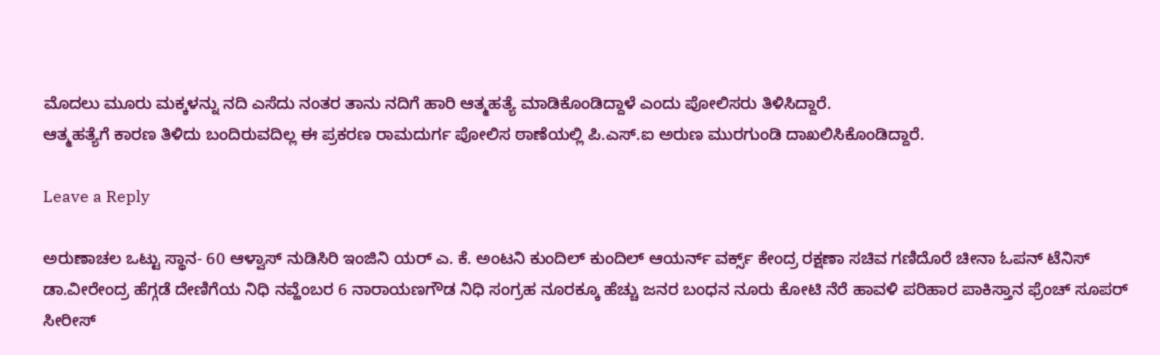ಮೊದಲು ಮೂರು ಮಕ್ಕಳನ್ನು ನದಿ ಎಸೆದು ನಂತರ ತಾನು ನದಿಗೆ ಹಾರಿ ಆತ್ಮಹತ್ಯೆ ಮಾಡಿಕೊಂಡಿದ್ದಾಳೆ ಎಂದು ಪೋಲಿಸರು ತಿಳಿಸಿದ್ದಾರೆ.
ಆತ್ಮಹತ್ಯೆಗೆ ಕಾರಣ ತಿಳಿದು ಬಂದಿರುವದಿಲ್ಲ ಈ ಪ್ರಕರಣ ರಾಮದುರ್ಗ ಪೋಲಿಸ ಠಾಣೆಯಲ್ಲಿ ಪಿ.ಎಸ್.ಐ ಅರುಣ ಮುರಗುಂಡಿ ದಾಖಲಿಸಿಕೊಂಡಿದ್ದಾರೆ.

Leave a Reply

ಅರುಣಾಚಲ ಒಟ್ಟು ಸ್ಥಾನ- 60 ಆಳ್ವಾಸ್ ನುಡಿಸಿರಿ ಇಂಜಿನಿ ಯರ್ ಎ. ಕೆ. ಅಂಟನಿ ಕುಂದಿಲ್ ಕುಂದಿಲ್ ಆಯರ್ನ್ ವರ್ಕ್ಸ್ ಕೇಂದ್ರ ರಕ್ಷಣಾ ಸಚಿವ ಗಣಿದೊರೆ ಚೀನಾ ಓಪನ್ ಟೆನಿಸ್ ಡಾ.ವೀರೇಂದ್ರ ಹೆಗ್ಗಡೆ ದೇಣಿಗೆಯ ನಿಧಿ ನವ್ಹೆಂಬರ 6 ನಾರಾಯಣಗೌಡ ನಿಧಿ ಸಂಗ್ರಹ ನೂರಕ್ಕೂ ಹೆಚ್ಚು ಜನರ ಬಂಧನ ನೂರು ಕೋಟಿ ನೆರೆ ಹಾವಳಿ ಪರಿಹಾರ ಪಾಕಿಸ್ತಾನ ಫ್ರೆಂಚ್ ಸೂಪರ್ ಸೀರೀಸ್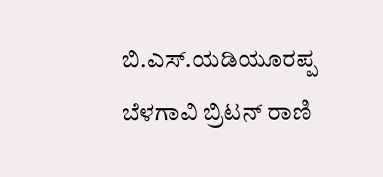ಬಿ.ಎಸ್.ಯಡಿಯೂರಪ್ಪ ಬೆಳಗಾವಿ ಬ್ರಿಟನ್ ರಾಣಿ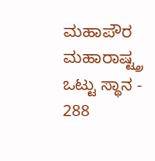ಮಹಾಪೌರ ಮಹಾರಾಷ್ಟ್ತ್ರ ಒಟ್ಟು ಸ್ಥಾನ - 288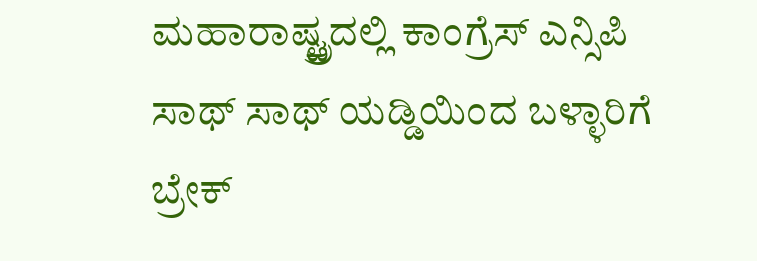ಮಹಾರಾಷ್ಟ್ತ್ರದಲ್ಲಿ ಕಾಂಗ್ರೆಸ್ ಎನ್ಸಿಪಿ ಸಾಥ್ ಸಾಥ್ ಯಡ್ಡಿಯಿಂದ ಬಳ್ಳಾರಿಗೆ ಬ್ರೇಕ್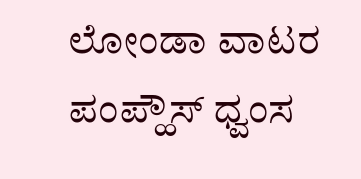ಲೋಂಡಾ ವಾಟರ ಪಂಪ್ಹೌಸ್ ಧ್ವಂಸ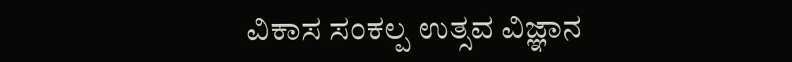ವಿಕಾಸ ಸಂಕಲ್ಪ ಉತ್ಸವ ವಿಜ್ಞಾನ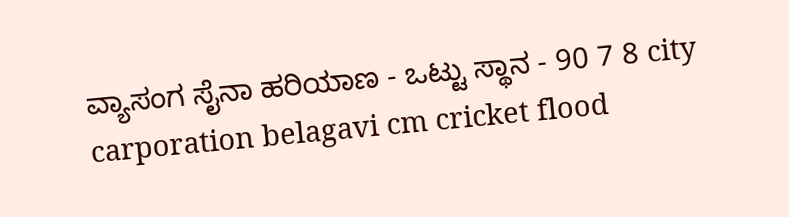ವ್ಯಾಸಂಗ ಸೈನಾ ಹರಿಯಾಣ - ಒಟ್ಟು ಸ್ಥಾನ - 90 7 8 city carporation belagavi cm cricket flood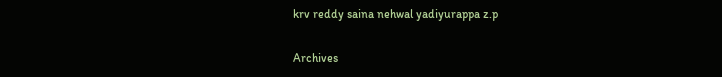krv reddy saina nehwal yadiyurappa z.p

Archives